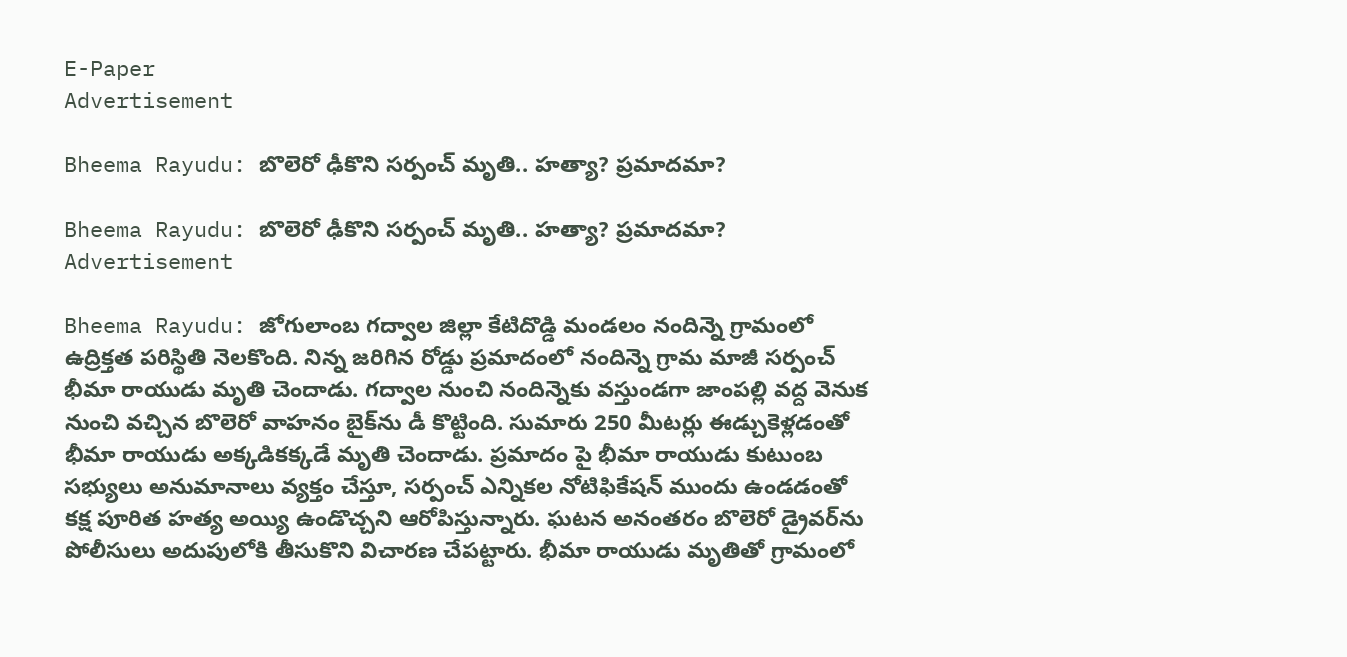E-Paper
Advertisement

Bheema Rayudu: బొలెరో ఢీకొని సర్పంచ్ మృతి.. హత్యా? ప్రమాదమా?

Bheema Rayudu: బొలెరో ఢీకొని సర్పంచ్ మృతి.. హత్యా? ప్రమాదమా?
Advertisement

Bheema Rayudu: జోగులాంబ గద్వాల జిల్లా కేటిదొడ్డి మండలం నందిన్నె గ్రామంలో ఉద్రిక్తత పరిస్థితి నెలకొంది. నిన్న జరిగిన రోడ్డు ప్రమాదంలో నందిన్నె గ్రామ మాజీ సర్పంచ్ భీమా రాయుడు మృతి చెందాడు. గద్వాల నుంచి నందిన్నెకు వస్తుండగా జాంపల్లి వద్ద వెనుక నుంచి వచ్చిన బొలెరో వాహనం బైక్‌ను డీ కొట్టింది. సుమారు 250 మీటర్లు ఈడ్చుకెళ్లడంతో భీమా రాయుడు అక్కడికక్కడే మృతి చెందాడు. ప్రమాదం పై భీమా రాయుడు కుటుంబ సభ్యులు అనుమానాలు వ్యక్తం చేస్తూ, సర్పంచ్ ఎన్నికల నోటిఫికేషన్ ముందు ఉండడంతో కక్ష పూరిత హత్య అయ్యి ఉండొచ్చని ఆరోపిస్తున్నారు. ఘటన అనంతరం బొలెరో డ్రైవర్‌ను పోలీసులు అదుపులోకి తీసుకొని విచారణ చేపట్టారు. భీమా రాయుడు మృతితో గ్రామంలో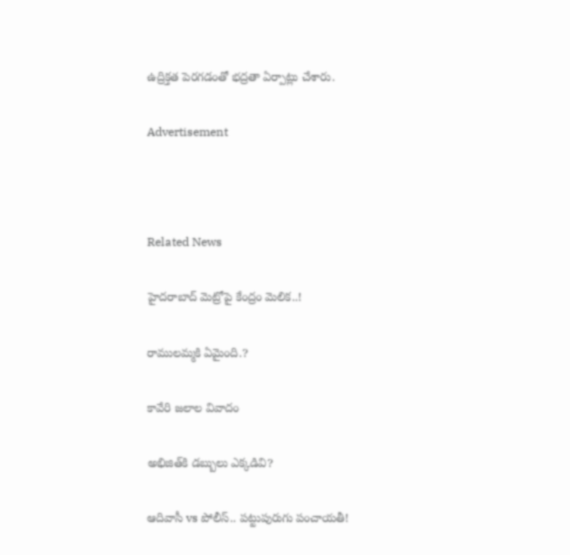ఉద్రిక్తత పెరగడంతో భద్రతా ఏర్పాట్లు చేశారు.

Advertisement



Related News

హైదరాబాద్ మెట్రోపై కేంద్రం మెలిక..!

రాములమ్మకి ఏమైంది.?

కావేరి జలాల వివాదం

అభిజిత్‌కి డబ్బులు ఎక్కడివి?

ఆదివాసీ vs పోలీస్.. పట్టుపురుగు పంచాయతీ!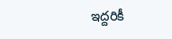ఇద్దరికీ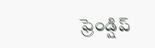ఫ్రెండ్షిప్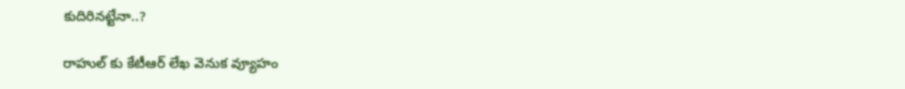కుదిరినట్టేనా..?

రాహుల్ కు కేటీఆర్ లేఖ వెనుక వ్యూహం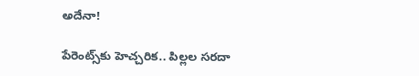అదేనా!

పేరెంట్స్‌కు హెచ్చరిక.. పిల్లల సరదా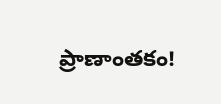ప్రాణాంతకం!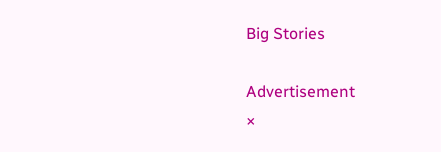Big Stories

Advertisement
×